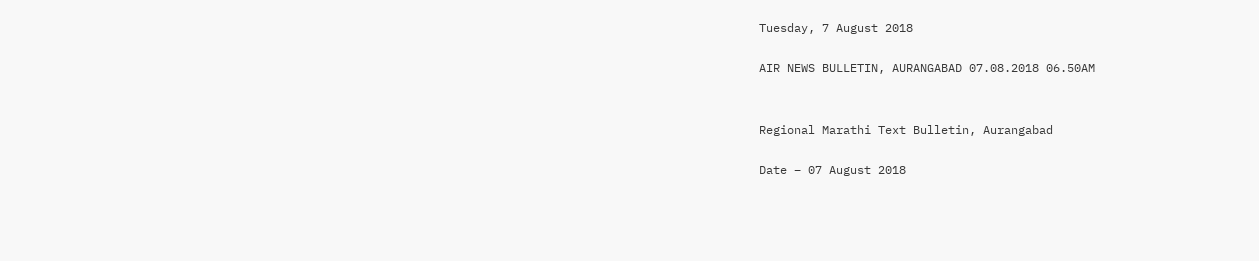Tuesday, 7 August 2018

AIR NEWS BULLETIN, AURANGABAD 07.08.2018 06.50AM


Regional Marathi Text Bulletin, Aurangabad

Date – 07 August 2018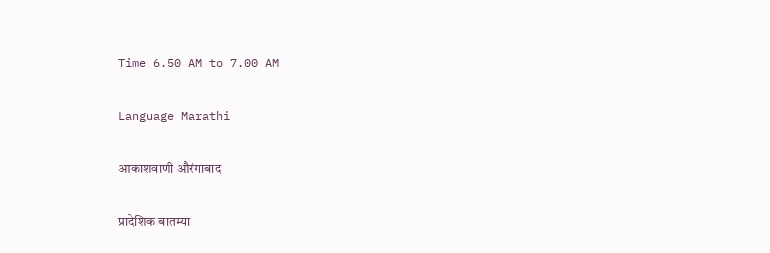Time 6.50 AM to 7.00 AM

Language Marathi

आकाशवाणी औरंगाबाद

प्रादेशिक बातम्या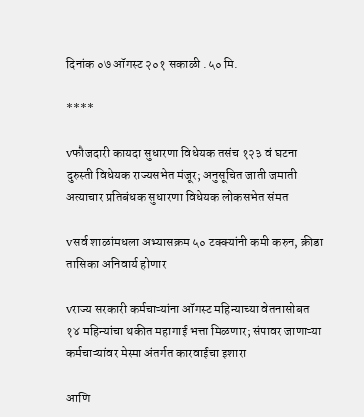दिनांक ०७ ऑगस्ट २०१ सकाळी .५० मि.

****

vफौजदारी कायदा सुधारणा विधेयक तसंच १२३ वं घटना दुरुस्ती विधेयक राज्यसभेत मंजूर; अनुसूचित जाती जमाती अत्याचार प्रतिबंधक सुधारणा विधेयक लोकसभेत संमत

vसर्व शाळांमधला अभ्यासक्रम ५० टक्क्यांनी कमी करुन, क्रीडा तासिका अनिवार्य होणार

vराज्य सरकारी कर्मचाऱ्यांना ऑगस्ट महिन्याच्या वेतनासोबत १४ महिन्यांचा थकीत महागाई भत्ता मिळणार; संपावर जाणाऱ्या कर्मचाऱ्यांवर मेस्मा अंतर्गत कारवाईचा इशारा

आणि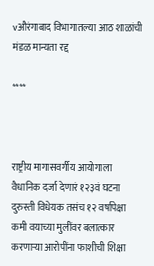vऔरंगाबाद विभागातल्या आठ शाळांची मंडळ मान्यता रद्द

****



राष्ट्रीय मागासवर्गीय आयोगाला वैधानिक दर्जा देणारं १२३वं घटना दुरुस्ती विधेयक तसंच १२ वर्षापेक्षा कमी वयाच्या मुलींवर बलात्कार करणाऱ्या आरोपींना फाशीची शिक्षा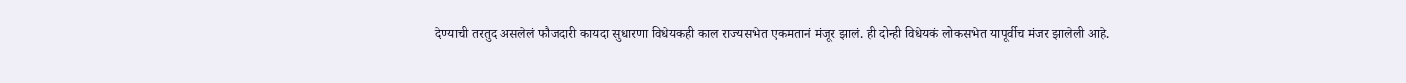देण्याची तरतुद असलेलं फौजदारी कायदा सुधारणा विधेयकही काल राज्यसभेत एकमतानं मंजूर झालं. ही दोन्ही विधेयकं लोकसभेत यापूर्वीच मंजर झालेली आहे.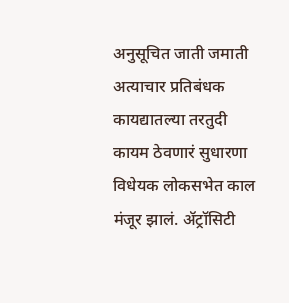अनुसूचित जाती जमाती अत्याचार प्रतिबंधक कायद्यातल्या तरतुदी कायम ठेवणारं सुधारणा विधेयक लोकसभेत काल मंजूर झालं. ॲट्रॉसिटी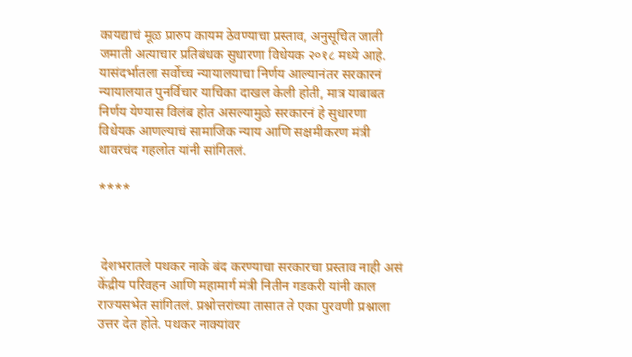कायद्याचं मूळ प्रारुप कायम ठेवण्याचा प्रस्ताव, अनुसूचित जाती जमाती अत्याचार प्रतिबंधक सुधारणा विधेयक २०१८ मध्ये आहे. यासंदर्भातला सर्वोच्च न्यायालयाचा निर्णय आल्यानंतर सरकारनं न्यायालयात पुनर्विचार याचिका दाखल केली होती, मात्र याबाबत निर्णय येण्यास विलंब होत असल्यामुळे सरकारनं हे सुधारणा विधेयक आणल्याचं सामाजिक न्याय आणि सक्षमीकरण मंत्री थावरचंद गहलोत यांनी सांगितलं.

****



 देशभरातले पथकर नाके बंद करण्याचा सरकारचा प्रस्ताव नाही असं केंद्रीय परिवहन आणि महामार्ग मंत्री नितीन गडकरी यांनी काल राज्यसभेत सांगितलं. प्रश्नोत्तरांच्या तासात ते एका पुरवणी प्रश्नाला उत्तर देत होते. पथकर नाक्यांवर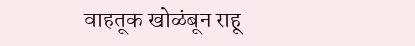वाहतूक खोळंबून राहू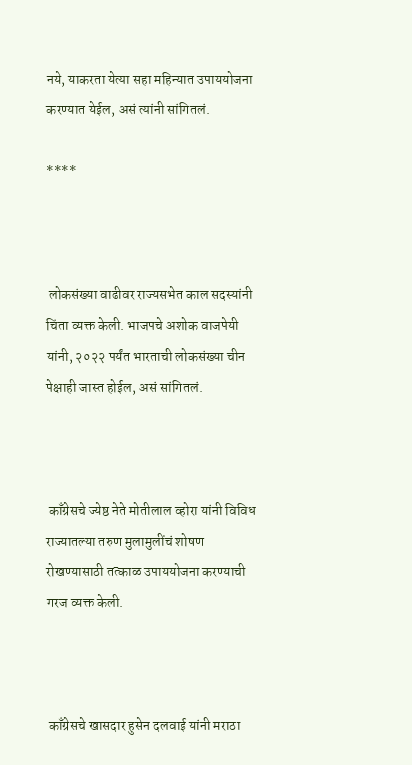नये, याकरता येत्या सहा महिन्यात उपाययोजना करण्यात येईल, असं त्यांनी सांगितलं.

****



 लोकसंख्या वाढीवर राज्यसभेत काल सदस्यांनी चिंता व्यक्त केली. भाजपचे अशोक वाजपेयी यांनी, २०२२ पर्यंत भारताची लोकसंख्या चीन पेक्षाही जास्त होईल, असं सांगितलं.



 काँग्रेसचे ज्येष्ठ नेते मोतीलाल व्होरा यांनी विविध राज्यातल्या तरुण मुलामुलींचं शोषण रोखण्यासाठी तत्काळ उपाययोजना करण्याची गरज व्यक्त केली.



 काँग्रेसचे खासदार हुसेन दलवाई यांनी मराठा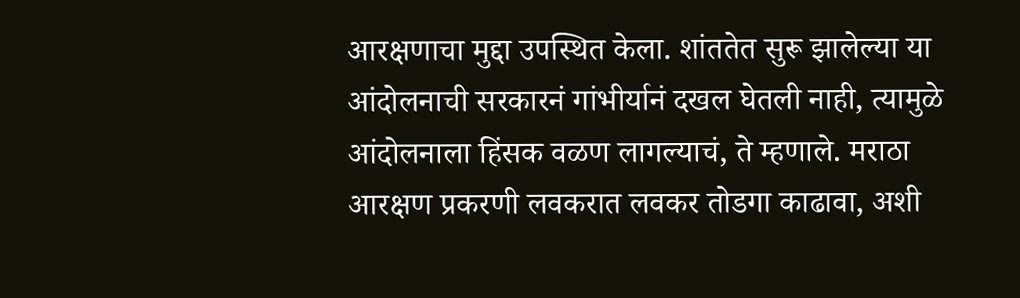आरक्षणाचा मुद्दा उपस्थित केला. शांततेत सुरू झालेल्या या आंदोलनाची सरकारनं गांभीर्यानं दखल घेतली नाही, त्यामुळे आंदोलनाला हिंसक वळण लागल्याचं, ते म्हणाले. मराठा आरक्षण प्रकरणी लवकरात लवकर तोडगा काढावा, अशी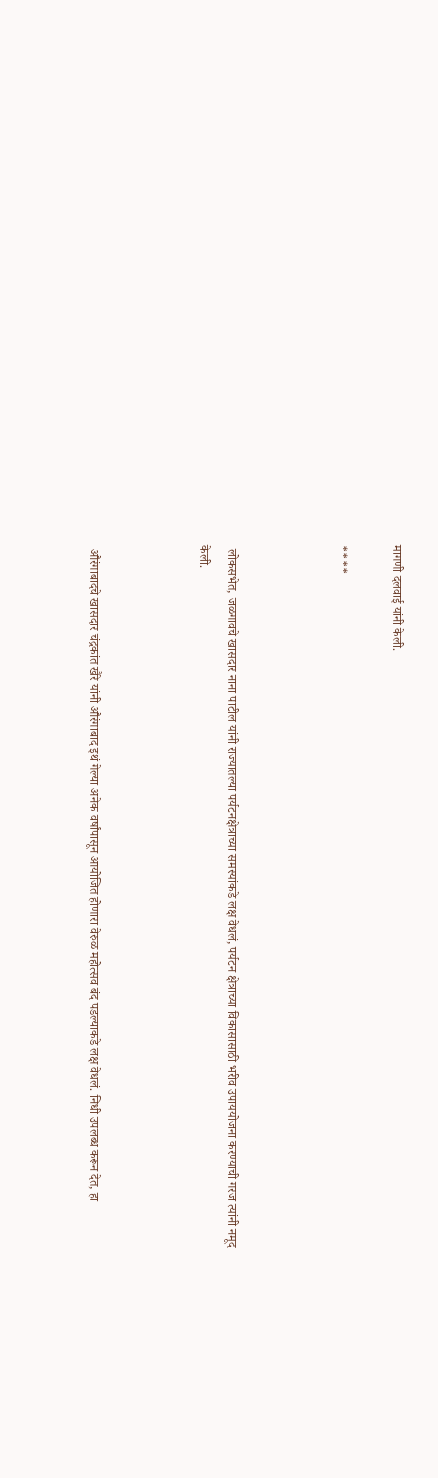मागणी दलवाई यांनी केली.

****



 लोकसभेत, जळगावचे खासदार नाना पाटील यांनी राज्यातल्या पर्यटनक्षेत्राच्या समस्यांकडे लक्ष वेधलं, पर्यटन क्षेत्राच्या विकासासाठी भरीव उपाययोजना करण्याची गरज त्यांनी नमूद केली.



 औरंगाबादचे खासदार चंद्रकांत खैरे यांनी औरंगाबाद इथं गेल्या अनेक वर्षांपासून आयोजित होणारा वेरुळ महोत्सव बंद पडल्याकडे लक्ष वेधलं. निधी उपलब्ध करून देत, हा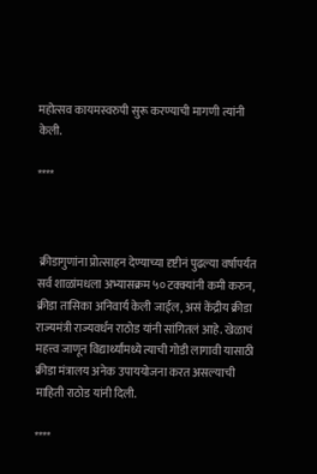महोत्सव कायमस्वरुपी सुरू करण्याची मागणी त्यांनी केली.

****



 क्रीडागुणांना प्रोत्साहन देण्याच्या दृष्टीनं पुढल्या वर्षापर्यंत सर्व शाळांमधला अभ्यासक्रम ५० टक्क्यांनी कमी करुन, क्रीडा तासिका अनिवार्य केली जाईल, असं केंद्रीय क्रीडा राज्यमंत्री राज्यवर्धन राठोड यांनी सांगितलं आहे. खेळाचं महत्त्व जाणून विद्यार्थ्यांमध्ये त्याची गोडी लागावी यासाठी क्रीडा मंत्रालय अनेक उपाययोजना करत असल्याची माहिती राठोड यांनी दिली.

****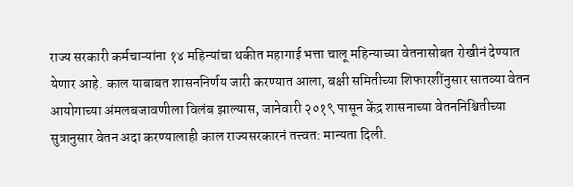राज्य सरकारी कर्मचाऱ्यांना १४ महिन्यांचा थकीत महागाई भत्ता चालू महिन्याच्या वेतनासोबत रोखीनं देण्यात येणार आहे. काल याबाबत शासननिर्णय जारी करण्यात आला, बक्षी समितीच्या शिफारशींनुसार सातव्या वेतन आयोगाच्या अंमलबजावणीला विलंब झाल्यास, जानेवारी २०१९ पासून केंद्र शासनाच्या वेतननिश्चितीच्या सुत्रानुसार वेतन अदा करण्यालाही काल राज्यसरकारनं तत्त्वत: मान्यता दिली.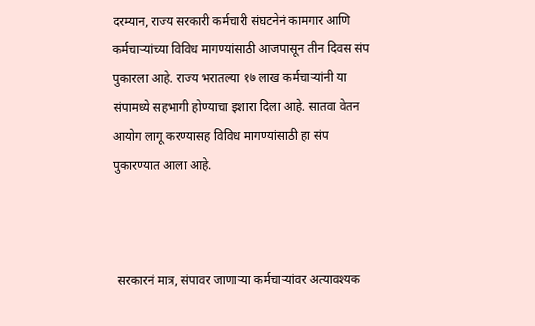दरम्यान, राज्य सरकारी कर्मचारी संघटनेनं कामगार आणि कर्मचाऱ्यांच्या विविध मागण्यांसाठी आजपासून तीन दिवस संप पुकारला आहे. राज्य भरातल्या १७ लाख कर्मचाऱ्यांनी या संपामध्ये सहभागी होण्याचा इशारा दिला आहे. सातवा वेतन आयोग लागू करण्यासह विविध मागण्यांसाठी हा संप पुकारण्यात आला आहे.



 सरकारनं मात्र, संपावर जाणाऱ्या कर्मचाऱ्यांवर अत्यावश्यक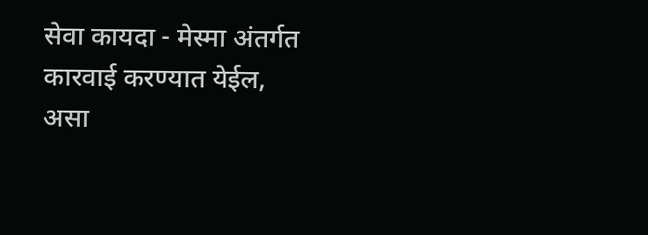सेवा कायदा - मेस्मा अंतर्गत कारवाई करण्यात येईल, असा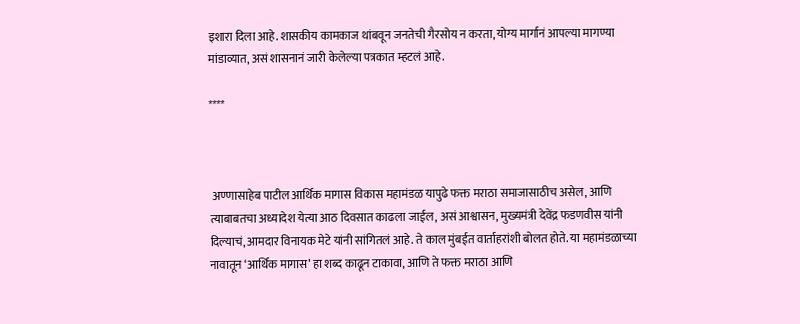इशारा दिला आहे. शासकीय कामकाज थांबवून जनतेची गैरसोय न करता, योग्य मार्गानं आपल्या मागण्या मांडाव्यात, असं शासनानं जारी केलेल्या पत्रकात म्हटलं आहे.

****



 अण्णासाहेब पाटील आर्थिक मागास विकास महामंडळ यापुढे फक्त मराठा समाजासाठीच असेल, आणि त्याबाबतचा अध्यादेश येत्या आठ दिवसात काढला जाईल, असं आश्वासन, मुख्यमंत्री देवेंद्र फडणवीस यांनी दिल्याचं, आमदार विनायक मेटे यांनी सांगितलं आहे. ते काल मुंबईत वार्ताहरांशी बोलत होते. या महामंडळाच्या नावातून ‘आर्थिक मागास’ हा शब्द काढून टाकावा, आणि ते फक्त मराठा आणि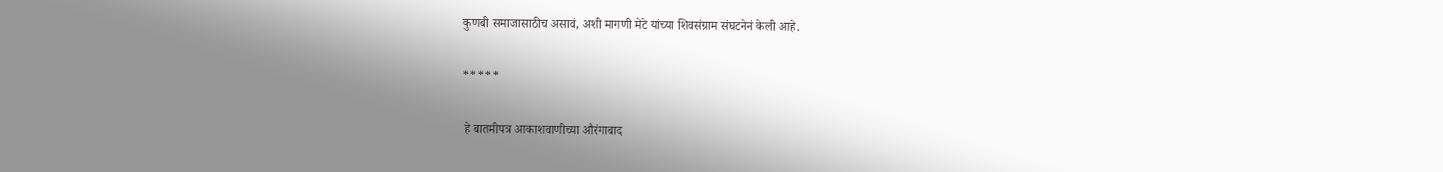कुणबी समाजासाठीच असावं, अशी मागणी मेटे यांच्या शिवसंग्राम संघटनेनं केली आहे.

*****

 हे बातमीपत्र आकाशवाणीच्या औरंगाबाद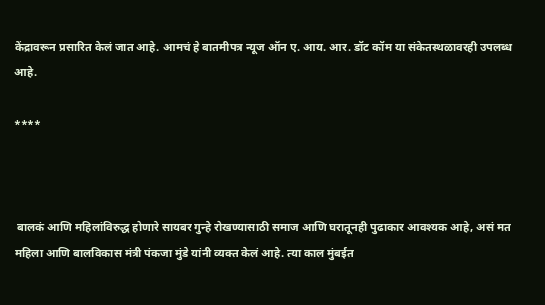केंद्रावरून प्रसारित केलं जात आहे. आमचं हे बातमीपत्र न्यूज ऑन ए. आय. आर. डॉट कॉम या संकेतस्थळावरही उपलब्ध आहे.

****



 बालकं आणि महिलांविरुद्ध होणारे सायबर गुन्हे रोखण्यासाठी समाज आणि घरातूनही पुढाकार आवश्यक आहे, असं मत महिला आणि बालविकास मंत्री पंकजा मुंडे यांनी व्यक्त केलं आहे. त्या काल मुंबईत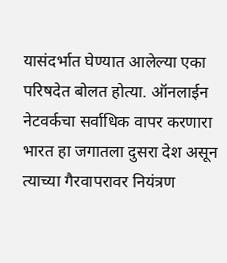यासंदर्भात घेण्यात आलेल्या एका परिषदेत बोलत होत्या. ऑनलाईन नेटवर्कचा सर्वाधिक वापर करणारा भारत हा जगातला दुसरा देश असून त्याच्या गैरवापरावर नियंत्रण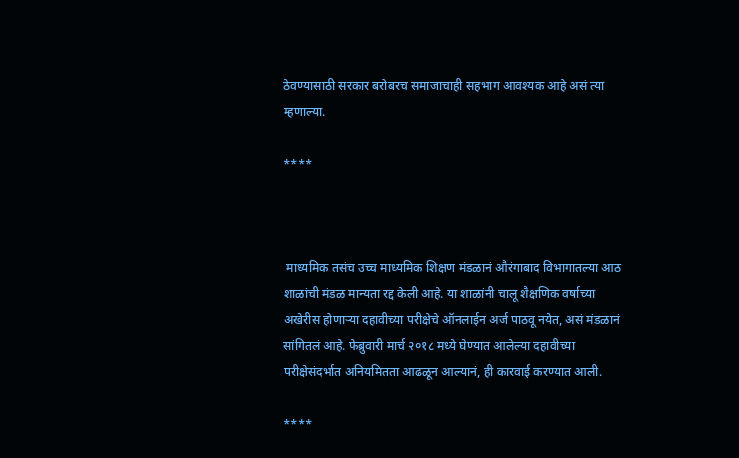ठेवण्यासाठी सरकार बरोबरच समाजाचाही सहभाग आवश्यक आहे असं त्या म्हणाल्या.

****



 माध्यमिक तसंच उच्च माध्यमिक शिक्षण मंडळानं औरंगाबाद विभागातल्या आठ शाळांची मंडळ मान्यता रद्द केली आहे. या शाळांनी चालू शैक्षणिक वर्षाच्या अखेरीस होणाऱ्या दहावीच्या परीक्षेचे ऑनलाईन अर्ज पाठवू नयेत, असं मंडळानं सांगितलं आहे. फेब्रुवारी मार्च २०१८ मध्ये घेण्यात आलेल्या दहावीच्या परीक्षेसंदर्भात अनियमितता आढळून आल्यानं, ही कारवाई करण्यात आली.

****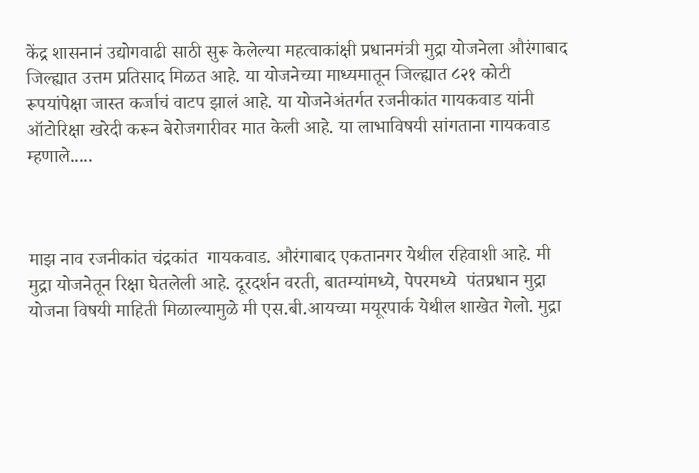केंद्र शासनानं उद्योगवाढी साठी सुरू केलेल्या महत्वाकांक्षी प्रधानमंत्री मुद्रा योजनेला औरंगाबाद जिल्ह्यात उत्तम प्रतिसाद मिळत आहे. या योजनेच्या माध्यमातून जिल्ह्यात ८२१ कोटी रूपयांपेक्षा जास्त कर्जाचं वाटप झालं आहे. या योजनेअंतर्गत रजनीकांत गायकवाड यांनी ऑटोरिक्षा खरेदी करून बेरोजगारीवर मात केली आहे. या लाभाविषयी सांगताना गायकवाड म्हणाले.....



माझ नाव रजनीकांत चंद्रकांत  गायकवाड. औरंगाबाद एकतानगर येथील रहिवाशी आहे. मी मुद्रा योजनेतून रिक्षा घेतलेली आहे. दूरदर्शन वरती, बातम्यांमध्ये, पेपरमध्ये  पंतप्रधान मुद्रा योजना विषयी माहिती मिळाल्यामुळे मी एस.बी.आयच्या मयूरपार्क येथील शाखेत गेलो. मुद्रा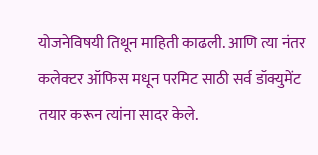योजनेविषयी तिथून माहिती काढली. आणि त्या नंतर कलेक्टर ऑफिस मधून परमिट साठी सर्व डॉक्युमेंट तयार करून त्यांना सादर केले.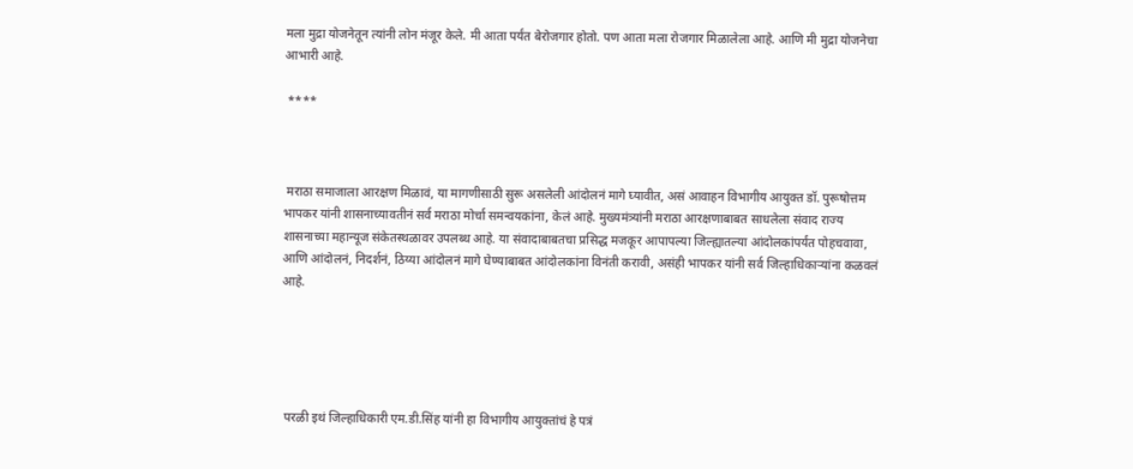मला मुद्रा योजनेतून त्यांनी लोन मंजूर केले. मी आता पर्यंत बेरोजगार होतो. पण आता मला रोजगार मिळालेला आहे. आणि मी मुद्रा योजनेचा आभारी आहे.

 ****



 मराठा समाजाला आरक्षण मिळावं, या मागणीसाठी सुरू असलेली आंदोलनं मागे घ्यावीत, असं आवाहन विभागीय आयुक्त डॉ. पुरूषोत्तम भापकर यांनी शासनाच्यावतीनं सर्व मराठा मोर्चा समन्वयकांना, केलं आहे. मुख्यमंत्र्यांनी मराठा आरक्षणाबाबत साधलेला संवाद राज्य शासनाच्या महान्यूज संकेतस्थळावर उपलब्ध आहे. या संवादाबाबतचा प्रसिद्ध मजकूर आपापल्या जिल्ह्यातल्या आंदोलकांपर्यंत पोहचवावा, आणि आंदोलनं, निदर्शनं, ठिय्या आंदोलनं मागे घेण्याबाबत आंदोलकांना विनंती करावी, असंही भापकर यांनी सर्व जिल्हाधिकाऱ्यांना कळवलं आहे.





 परळी इथं जिल्हाधिकारी एम.डी.सिंह यांनी हा विभागीय आयुक्तांचं हे पत्रं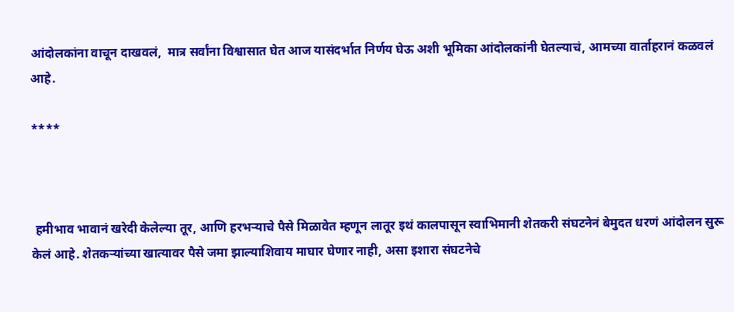आंदोलकांना वाचून दाखवलं,  मात्र सर्वांना विश्वासात घेत आज यासंदर्भात निर्णय घेऊ अशी भूमिका आंदोलकांनी घेतल्याचं, आमच्या वार्ताहरानं कळवलं आहे.

****



 हमीभाव भावानं खरेदी केलेल्या तूर, आणि हरभऱ्याचे पैसे मिळावेत म्हणून लातूर इथं कालपासून स्वाभिमानी शेतकरी संघटनेनं बेमुदत धरणं आंदोलन सुरू केलं आहे. शेतकऱ्यांच्या खात्यावर पैसे जमा झाल्याशिवाय माघार घेणार नाही, असा इशारा संघटनेचे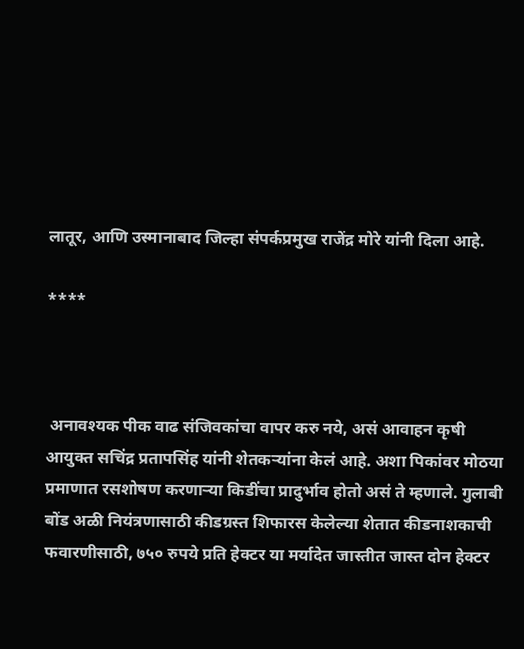लातूर, आणि उस्मानाबाद जिल्हा संपर्कप्रमुख राजेंद्र मोरे यांनी दिला आहे.

****



 अनावश्यक पीक वाढ संजिवकांचा वापर करु नये, असं आवाहन कृषी आयुक्त सचिंद्र प्रतापसिंह यांनी शेतकऱ्यांना केलं आहे. अशा पिकांवर मोठया प्रमाणात रसशोषण करणाऱ्या किडींचा प्रादुर्भाव होतो असं ते म्हणाले. गुलाबी बोंड अळी नियंत्रणासाठी कीडग्रस्त शिफारस केलेल्या शेतात कीडनाशकाची फवारणीसाठी, ७५० रुपये प्रति हेक्टर या मर्यादेत जास्तीत जास्त दोन हेक्टर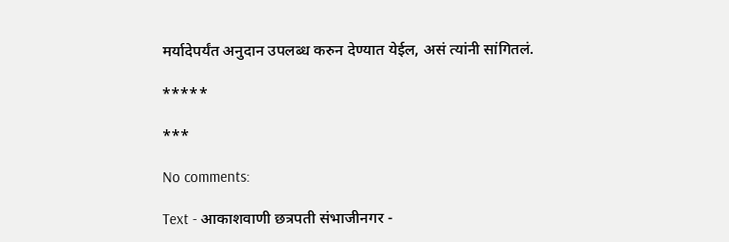मर्यादेपर्यंत अनुदान उपलब्ध करुन देण्यात येईल, असं त्यांनी सांगितलं.

*****

***

No comments:

Text - आकाशवाणी छत्रपती संभाजीनगर -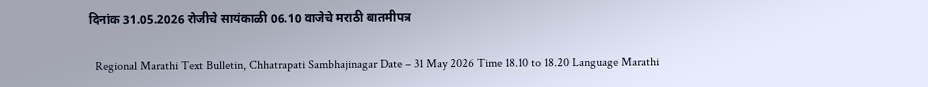दिनांक 31.05.2026 रोजीचे सायंकाळी 06.10 वाजेचे मराठी बातमीपत्र

  Regional Marathi Text Bulletin, Chhatrapati Sambhajinagar Date – 31 May 2026 Time 18.10 to 18.20 Language Marathi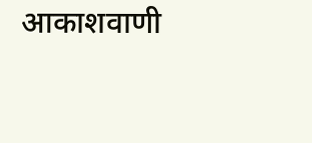आकाशवाणी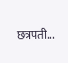छत्रपती...